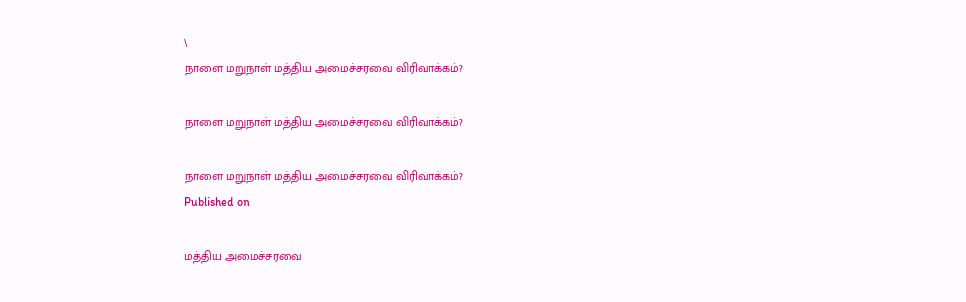\
நாளை மறுநாள் மத்திய அமைச்சரவை விரிவாக்கம்?

நாளை மறுநாள் மத்திய அமைச்சரவை விரிவாக்கம்?

நாளை மறுநாள் மத்திய அமைச்சரவை விரிவாக்கம்?
Published on

மத்திய அமைச்சரவை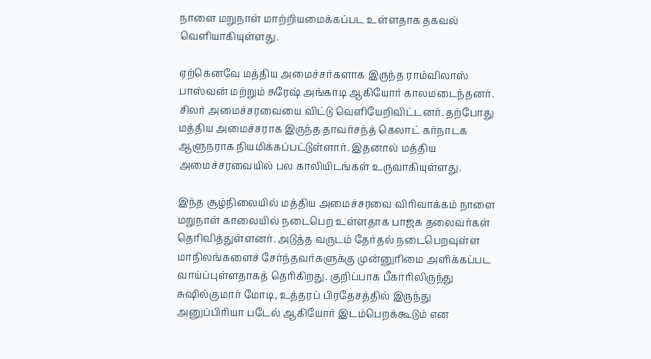நாளை மறுநாள் மாற்றியமைக்கப்பட உள்ளதாக தகவல் வெளியாகியுள்ளது.

ஏற்கெனவே மத்திய அமைச்சர்களாக இருந்த ராம்விலாஸ் பாஸ்வன் மற்றும் சுரேஷ் அங்காடி ஆகியோர் காலமடைந்தனர். சிலர் அமைச்சரவையை விட்டு வெளியேறிவிட்டனர். தற்போது மத்திய அமைச்சராக இருந்த தாவர்சந்த் கெலாட் கர்நாடக ஆளுநராக நியமிக்கப்பட்டுள்ளார். இதனால் மத்திய அமைச்சரவையில் பல காலியிடங்கள் உருவாகியுள்ளது.

இந்த சூழ்நிலையில் மத்திய அமைச்சரவை விரிவாக்கம் நாளை மறுநாள் காலையில் நடைபெற உள்ளதாக பாஜக தலைவர்கள் தெரிவித்துள்ளனர். அடுத்த வருடம் தேர்தல் நடைபெறவுள்ள மாநிலங்களைச் சேர்ந்தவர்களுக்கு முன்னுரிமை அளிக்கப்பட வாய்ப்புள்ளதாகத் தெரிகிறது. குறிப்பாக பீகாரிலிருந்து சுஷில்குமார் மோடி, உத்தரப் பிரதேசத்தில் இருந்து அனுப்பிரியா படேல் ஆகியோர் இடம்பெறக்கூடும் என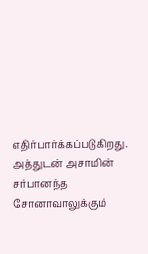எதிர்பார்க்கப்படுகிறது. அத்துடன் அசாமின் சர்பானந்த சோனாவாலுக்கும்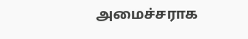அமைச்சராக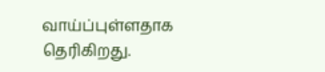வாய்ப்புள்ளதாக தெரிகிறது.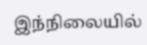இந்நிலையில்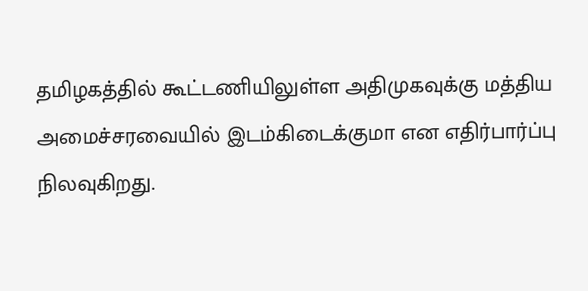தமிழகத்தில் கூட்டணியிலுள்ள அதிமுகவுக்கு மத்திய அமைச்சரவையில் இடம்கிடைக்குமா என எதிர்பார்ப்பு நிலவுகிறது.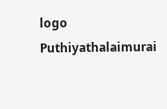logo
Puthiyathalaimurai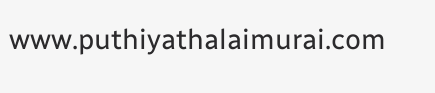www.puthiyathalaimurai.com